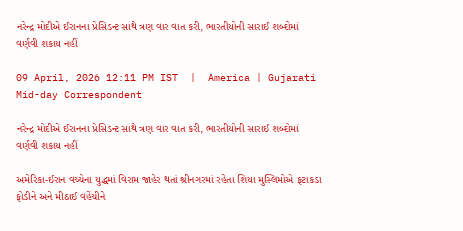નરેન્દ્ર મોદીએ ઈરાનના પ્રેસિડન્ટ સાથે ત્રણ વાર વાત કરી, ભારતીયોની સારાઈ શબ્દોમાં વર્ણવી શકાય નહીં

09 April, 2026 12:11 PM IST  |  America | Gujarati Mid-day Correspondent

નરેન્દ્ર મોદીએ ઈરાનના પ્રેસિડન્ટ સાથે ત્રણ વાર વાત કરી, ભારતીયોની સારાઈ શબ્દોમાં વર્ણવી શકાય નહીં

અમેરિકા-ઈરાન વચ્ચેના યુદ્ધમાં વિરામ જાહેર થતાં શ્રીનગરમાં રહેતા શિયા મુસ્લિમોએ ફટાકડા ફોડીને અને મીઠાઈ વહેંચીને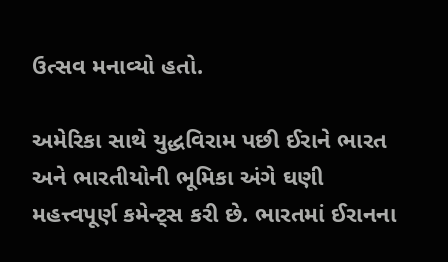ઉત્સવ મનાવ્યો હતો.

અમેરિકા સાથે યુદ્ધવિરામ પછી ઈરાને ભારત અને ભારતીયોની ભૂમિકા અંગે ઘણી મહત્ત્વપૂર્ણ કમેન્ટ્સ કરી છે. ભારતમાં ઈરાનના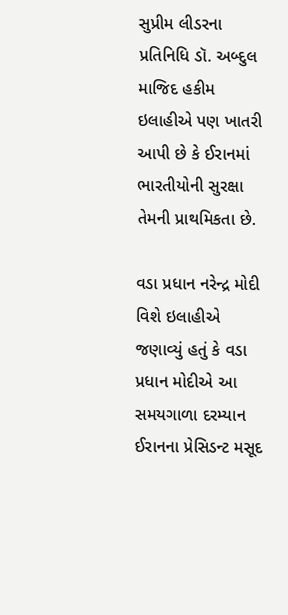સુપ્રીમ લીડરના પ્રતિનિધિ ડૉ. અબ્દુલ માજિદ હકીમ ઇલાહીએ પણ ખાતરી આપી છે કે ઈરાનમાં ભારતીયોની સુરક્ષા તેમની પ્રાથમિકતા છે.

વડા પ્રધાન નરેન્દ્ર મોદી વિશે ઇલાહીએ જણાવ્યું હતું કે વડા પ્રધાન મોદીએ આ સમયગાળા દરમ્યાન ઈરાનના પ્રેસિડન્ટ મસૂદ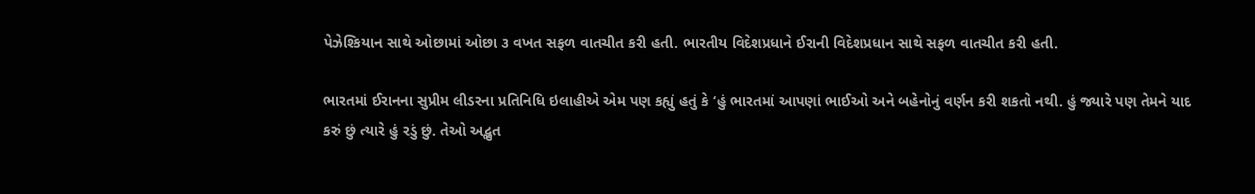પેઝેશ્કિયાન સાથે ઓછામાં ઓછા ૩ વખત સફળ વાતચીત કરી હતી. ભારતીય વિદેશપ્રધાને ઈરાની વિદેશપ્રધાન સાથે સફળ વાતચીત કરી હતી.

ભારતમાં ઈરાનના સુપ્રીમ લીડરના પ્રતિનિધિ ઇલાહીએ એમ પણ કહ્યું હતું કે ‘હું ભારતમાં આપણાં ભાઈઓ અને બહેનોનું વર્ણન કરી શકતો નથી. હું જ્યારે પણ તેમને યાદ કરું છું ત્યારે હું રડું છું. તેઓ અદ્ભુત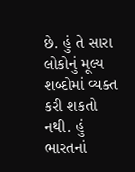છે. હું તે સારા લોકોનું મૂલ્ય શબ્દોમાં વ્યક્ત કરી શકતો નથી. હું ભારતનાં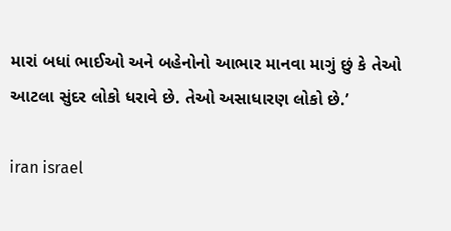મારાં બધાં ભાઈઓ અને બહેનોનો આભાર માનવા માગું છું કે તેઓ આટલા સુંદર લોકો ધરાવે છે. તેઓ અસાધારણ લોકો છે.’

iran israel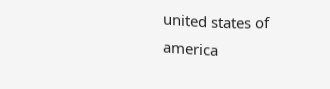united states of america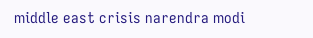middle east crisis narendra modi